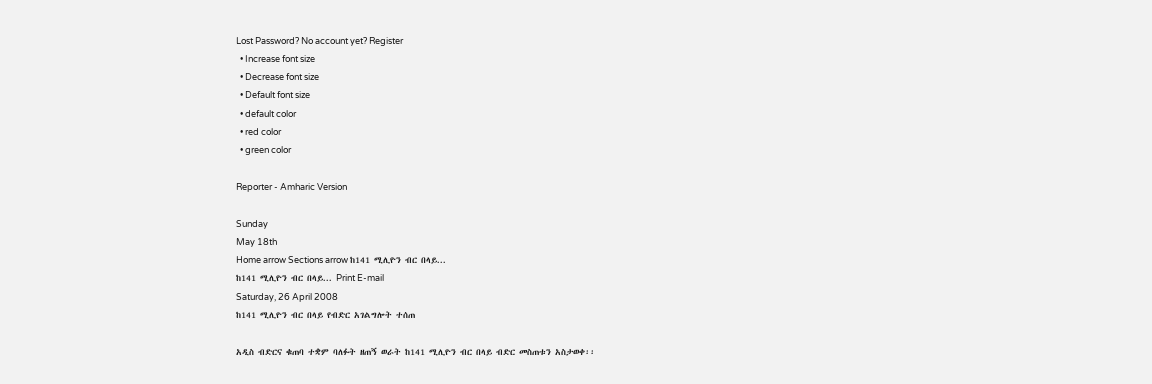Lost Password? No account yet? Register
  • Increase font size
  • Decrease font size
  • Default font size
  • default color
  • red color
  • green color

Reporter - Amharic Version

Sunday
May 18th
Home arrow Sections arrow ከ141 ሚሊዮን ብር በላይ...
ከ141 ሚሊዮን ብር በላይ... Print E-mail
Saturday, 26 April 2008
ከ141 ሚሊዮን ብር በላይ የብድር አገልግሎት ተሰጠ

አዲስ ብድርና ቁጠባ ተቋም ባለፉት ዘጠኝ ወራት ከ141 ሚሊዮን ብር በላይ ብድር መስጠቱን አስታወቀ፡፡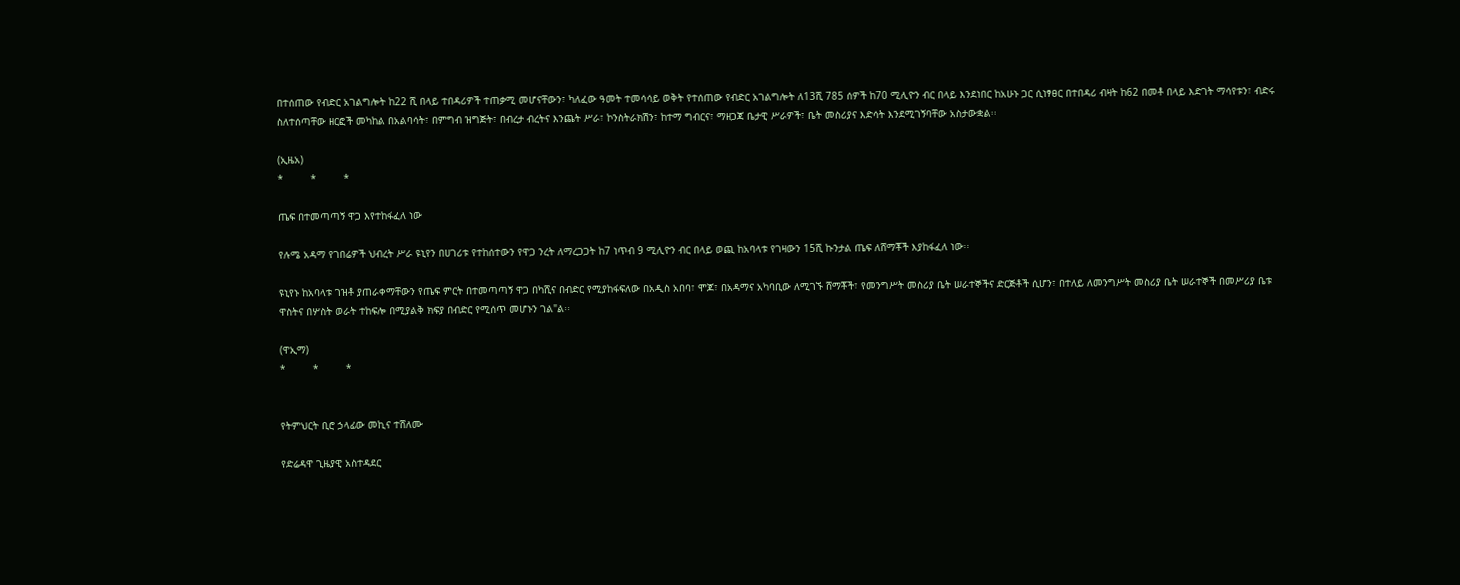በተሰጠው የብድር አገልግሎት ከ22 ሺ በላይ ተበዳሪዎች ተጠቃሚ መሆናቸውን፣ ካለፈው ዓመት ተመሳሳይ ወቅት የተሰጠው የብድር አገልግሎት ለ13ሺ 785 ሰዎች ከ70 ሚሊዮን ብር በላይ እንደነበር ከአሁኑ ጋር ሲነፃፀር በተበዳሪ ብዛት ከ62 በመቶ በላይ እድገት ማሳየቱን፣ ብድሩ ስለተሰጣቸው ዘርፎች መካከል በአልባሳት፣ በምግብ ዝግጅት፣ በብረታ ብረትና እንጨት ሥራ፣ ኮንስትራክሽን፣ ከተማ ግብርና፣ ማዘጋጃ ቤታዊ ሥራዎች፣ ቤት መስሪያና እድሳት እንደሚገኝባቸው አስታውቋል፡፡

(ኢዜአ)
*         *         *

ጤፍ በተመጣጣኝ ዋጋ እየተከፋፈለ ነው

የሉሜ አዳማ የገበሬዎች ህብረት ሥራ ዩኒየን በሀገሪቱ የተከሰተውን የዋጋ ንረት ለማረጋጋት ከ7 ነጥብ 9 ሚሊዮን ብር በላይ ወጪ ከአባላቱ የገዛውን 15ሺ ኩንታል ጤፍ ለሸማቾች እያከፋፈለ ነው፡፡

ዩኒየኑ ከአባላቱ ገዝቶ ያጠራቀማቸውን የጤፍ ምርት በተመጣጣኝ ዋጋ በካሺና በብድር የሚያከፋፍለው በአዲስ አበባ፣ ሞጆ፣ በአዳማና አካባቢው ለሚገኙ ሸማቾች፣ የመንግሥት መስሪያ ቤት ሠራተኞችና ድርጅቶች ሲሆን፣ በተለይ ለመንግሥት መስሪያ ቤት ሠራተኞች በመሥሪያ ቤቱ ዋስትና በሦስት ወራት ተከፍሎ በሚያልቅ ክፍያ በብድር የሚሰጥ መሆኑን ገል"ል፡፡

(ዋኢማ)
*         *         *


የትምህርት ቢሮ ኃላፊው መኪና ተሸለሙ

የድሬዳዋ ጊዜያዊ አስተዳደር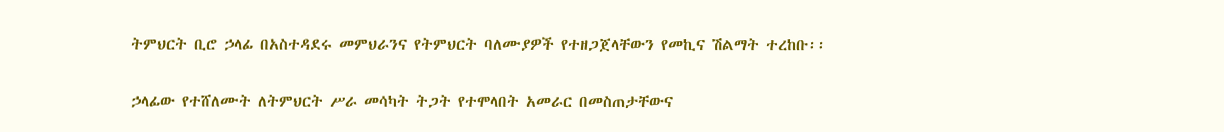ትምህርት ቢሮ ኃላፊ በአስተዳደሩ መምህራንና የትምህርት ባለሙያዎች የተዘጋጀላቸውን የመኪና ሽልማት ተረከቡ፡፡

ኃላፊው የተሸለሙት ለትምህርት ሥራ መሳካት ትጋት የተሞላበት አመራር በመስጠታቸውና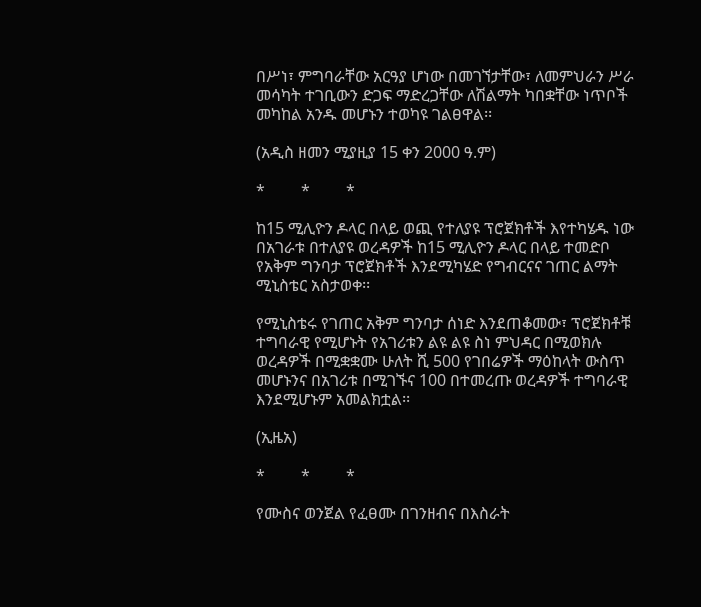በሥነ፣ ምግባራቸው አርዓያ ሆነው በመገኘታቸው፣ ለመምህራን ሥራ መሳካት ተገቢውን ድጋፍ ማድረጋቸው ለሽልማት ካበቋቸው ነጥቦች መካከል አንዱ መሆኑን ተወካዩ ገልፀዋል፡፡

(አዲስ ዘመን ሚያዚያ 15 ቀን 2000 ዓ.ም)

*         *         *

ከ15 ሚሊዮን ዶላር በላይ ወጪ የተለያዩ ፕሮጀክቶች እየተካሄዱ ነው
በአገራቱ በተለያዩ ወረዳዎች ከ15 ሚሊዮን ዶላር በላይ ተመድቦ የአቅም ግንባታ ፕሮጀክቶች እንደሚካሄድ የግብርናና ገጠር ልማት ሚኒስቴር አስታወቀ፡፡

የሚኒስቴሩ የገጠር አቅም ግንባታ ሰነድ እንደጠቆመው፣ ፕሮጀክቶቹ ተግባራዊ የሚሆኑት የአገሪቱን ልዩ ልዩ ስነ ምህዳር በሚወክሉ ወረዳዎች በሚቋቋሙ ሁለት ሺ 500 የገበሬዎች ማዕከላት ውስጥ መሆኑንና በአገሪቱ በሚገኙና 100 በተመረጡ ወረዳዎች ተግባራዊ እንደሚሆኑም አመልክቷል፡፡

(ኢዜአ)

*         *         *

የሙስና ወንጀል የፈፀሙ በገንዘብና በእስራት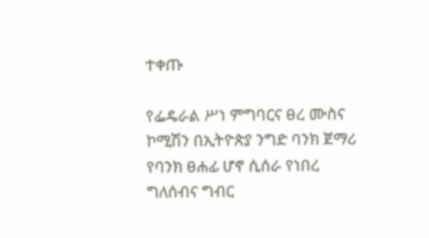ተቀጡ

የፌዴራል ሥነ ምግባርና ፀረ ሙስና ኮሚሽን በኢትዮጵያ ንግድ ባንክ ጀማሪ የባንክ ፀሐፊ ሆኖ ሲሰራ የነበረ ግለሰብና ግብር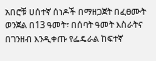አበሮቹ ሀሰተኛ ሰነዶች በማዘጋጀት በፈፀሙት ወንጀል በ13 ዓመት፣ በሰባት ዓመት እስራትና በገንዘብ እንዲቀጡ የፌዴራል ከፍተኛ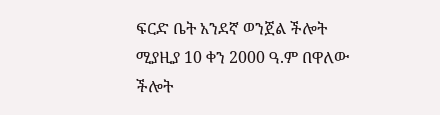ፍርድ ቤት አንደኛ ወንጀል ችሎት ሚያዚያ 10 ቀን 2000 ዓ.ም በዋለው ችሎት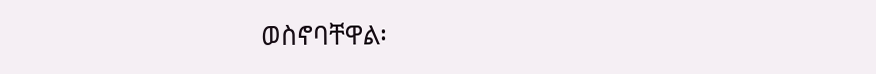ወስኖባቸዋል፡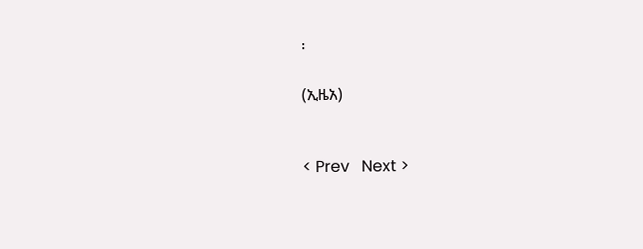፡

(ኢዜአ)


< Prev   Next >